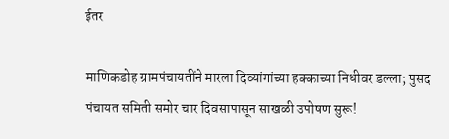ईतर

माणिकडोह ग्रामपंचायतींने मारला दिव्यांगांच्या हक्काच्या निधीवर डल्ला; पुसद पंचायत समिती समोर चार दिवसापासून साखळी उपोषण सुरू!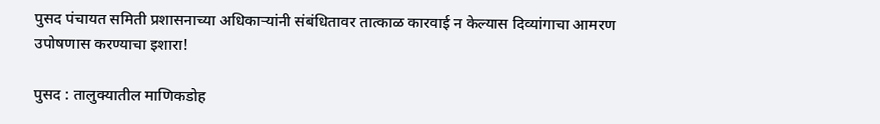पुसद पंचायत समिती प्रशासनाच्या अधिकाऱ्यांनी संबंधितावर तात्काळ कारवाई न केल्यास दिव्यांगाचा आमरण उपोषणास करण्याचा इशारा!

पुसद : तालुक्यातील माणिकडोह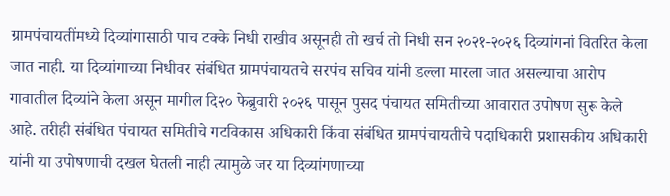ग्रामपंचायतींमध्ये दिव्यांगासाठी पाच टक्के निधी राखीव असूनही तो खर्च तो निधी सन २०२१-२०२६ दिव्यांगनां वितरित केला जात नाही. या दिव्यांगाच्या निधीवर संबंधित ग्रामपंचायतचे सरपंच सचिव यांनी डल्ला मारला जात असल्याचा आरोप गावातील दिव्यांने केला असून मागील दि२० फेब्रुवारी २०२६ पासून पुसद पंचायत समितीच्या आवारात उपोषण सुरू केले आहे. तरीही संबंधित पंचायत समितीचे गटविकास अधिकारी किंवा संबंधित ग्रामपंचायतीचे पदाधिकारी प्रशासकीय अधिकारी यांनी या उपोषणाची दखल घेतली नाही त्यामुळे जर या दिव्यांगणाच्या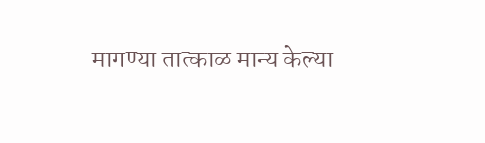मागण्या तात्काळ मान्य केल्या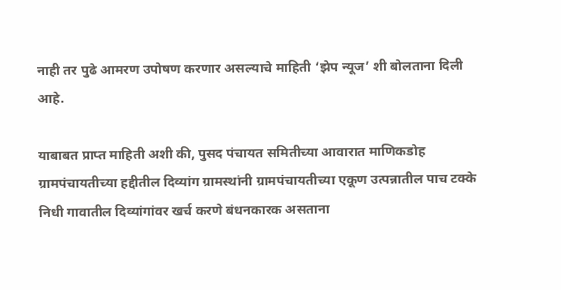नाही तर पुढे आमरण उपोषण करणार असल्याचे माहिती ‘झेप न्यूज’ शी बोलताना दिली आहे.

याबाबत प्राप्त माहिती अशी की, पुसद पंचायत समितीच्या आवारात माणिकडोह ग्रामपंचायतीच्या हद्दीतील दिव्यांग ग्रामस्थांनी ग्रामपंचायतीच्या एकूण उत्पन्नातील पाच टक्के निधी गावातील दिव्यांगांवर खर्च करणे बंधनकारक असताना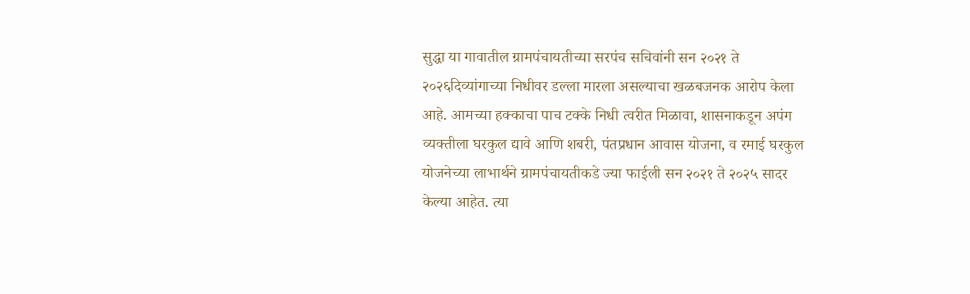सुद्धा या गावातील ग्रामपंचायतीच्या सरपंच सचिवांनी सन २०२१ ते २०२६दिव्यांगाच्या निधीवर डल्ला मारला असल्याचा खळबजनक आरोप केला आहे. आमच्या हक्काचा पाच टक्के निधी त्वरीत मिळावा, शासनाकडून अपंग व्यक्तीला घरकुल द्यावे आणि शबरी, पंतप्रधान आवास योजना, व रमाई घरकुल योजनेच्या लाभार्थने ग्रामपंचायतीकडे ज्या फाईली सन २०२१ ते २०२५ सादर केल्या आहेत. त्या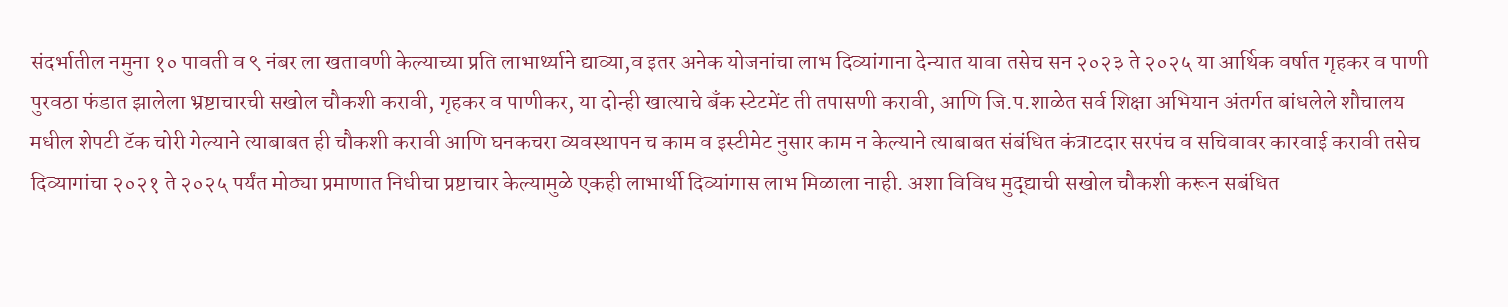संदर्भातील नमुना १० पावती व ९ नंबर ला खतावणी केल्याच्या प्रति लाभार्थ्याने द्याव्या,व इतर अनेक योजनांचा लाभ दिव्यांगाना देन्यात यावा तसेच सन २०२३ ते २०२५ या आर्थिक वर्षात गृहकर व पाणी पुरवठा फंडात झालेला भ्रष्टाचारची सखोल चौकशी करावी, गृहकर व पाणीकर, या दोन्ही खात्याचे बँक स्टेटमेंट ती तपासणी करावी, आणि जि.प.शाळेत सर्व शिक्षा अभियान अंतर्गत बांधलेले शौचालय मधील शेपटी टॅक चोरी गेल्याने त्याबाबत ही चौकशी करावी आणि घनकचरा व्यवस्थापन च काम व इस्टीमेट नुसार काम न केल्याने त्याबाबत संबंधित कंत्राटदार सरपंच व सचिवावर कारवाई करावी तसेच दिव्यागांचा २०२१ ते २०२५ पर्यंत मोठ्या प्रमाणात निधीचा प्रष्टाचार केल्यामुळे एकही लाभार्थी दिव्यांगास लाभ मिळाला नाही. अशा विविध मुद्द्याची सखोल चौकशी करून सबंधित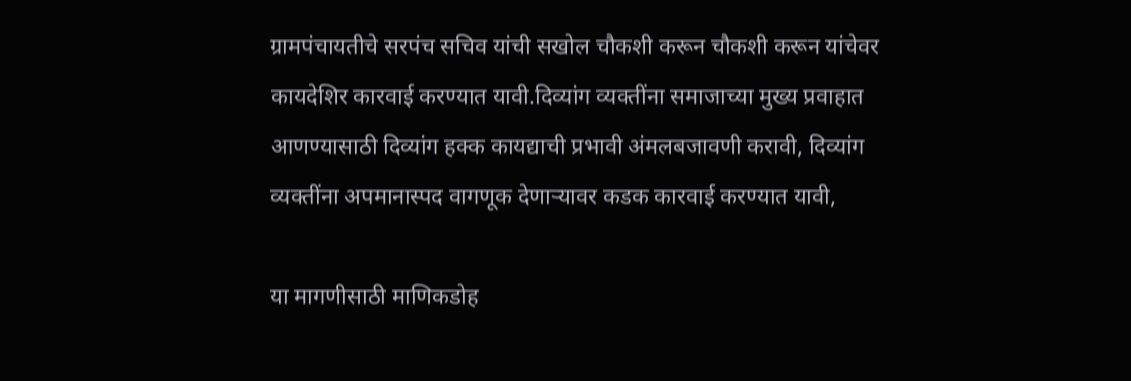ग्रामपंचायतीचे सरपंच सचिव यांची सखोल चौकशी करून चौकशी करून यांचेवर कायदेशिर कारवाई करण्यात यावी.दिव्यांग व्यक्तींना समाजाच्या मुख्य प्रवाहात आणण्यासाठी दिव्यांग हक्क कायद्याची प्रभावी अंमलबजावणी करावी, दिव्यांग व्यक्तींना अपमानास्पद वागणूक देणाऱ्यावर कडक कारवाई करण्यात यावी,

या मागणीसाठी माणिकडोह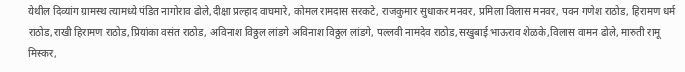येथील दिव्यांग ग्रामस्थ त्यामध्ये पंडित नागोराव ढोले,दीक्षा प्रल्हाद वाघमारे, कोमल रामदास सरकटे, राजकुमार सुधाकर मनवर, प्रमिला विलास मनवर, पवन गणेश राठोड, हिरामण धर्म राठोड,राखी हिरामण राठोड,प्रियांका वसंत राठोड, अविनाश विठ्ठल लांडगे अविनाश विठ्ठल लांडगे, पल्लवी नामदेव राठोड,सखुबाई भाऊराव शेळके,विलास वामन ढोले, मारुती रामू मिस्कर,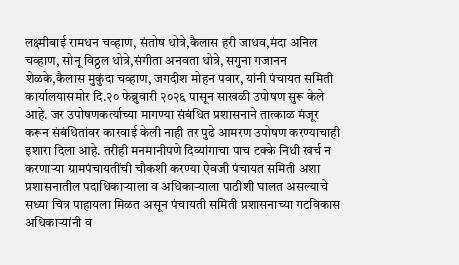लक्ष्मीबाई रामधन चव्हाण, संतोष धोत्रे,कैलास हरी जाधव,मंदा अनिल चव्हाण, सोनू विठ्ठल धोत्रे,संगीता अनवता धोत्रे, सगुना गजानन शेळके,कैलास मुकुंदा चव्हाण, जगदीश मोहन पवार, यांनी पंचायत समिती कार्यालयासमोर दि.२० फेब्रुवारी २०२६ पासून साखळी उपोषण सुरू केले आहे. जर उपोषणकर्त्याच्या मागण्या संबंधित प्रशासनाने तात्काळ मंजूर करून संबंधितांवर कारवाई केली नाही तर पुढे आमरण उपोषण करण्याचाही इशारा दिला आहे. तरीही मनमानीपणे दिव्यांगाचा पाच टक्के निधी खर्च न करणाऱ्या ग्रामपंचायतींची चौकशी करण्या ऐवजी पंचायत समिती अशा प्रशासनातील पदाधिकाऱ्याला व अधिकाऱ्याला पाठीशी घालत असल्याचे सध्या चित्र पाहायला मिळत असून पंचायती समिती प्रशासनाच्या गटविकास अधिकाऱ्यांनी व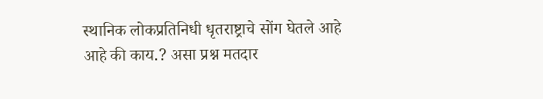स्थानिक लोकप्रतिनिधी धृतराष्ट्राचे सोंग घेतले आहे आहे की काय.? असा प्रश्न मतदार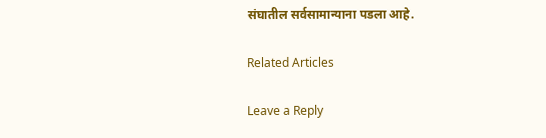संघातील सर्वसामान्याना पडला आहे.

Related Articles

Leave a Reply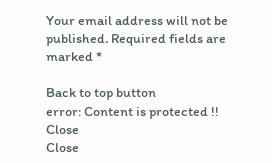Your email address will not be published. Required fields are marked *

Back to top button
error: Content is protected !!
Close
Close